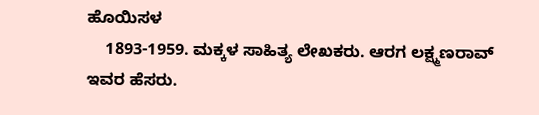ಹೊಯಿಸಳ
    1893-1959. ಮಕ್ಕಳ ಸಾಹಿತ್ಯ ಲೇಖಕರು. ಆರಗ ಲಕ್ಷ್ಮಣರಾವ್ ಇವರ ಹೆಸರು.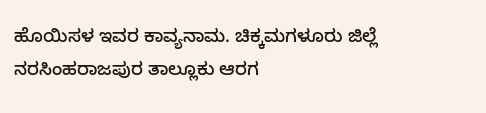ಹೊಯಿಸಳ ಇವರ ಕಾವ್ಯನಾಮ. ಚಿಕ್ಕಮಗಳೂರು ಜಿಲ್ಲೆ ನರಸಿಂಹರಾಜಪುರ ತಾಲ್ಲೂಕು ಆರಗ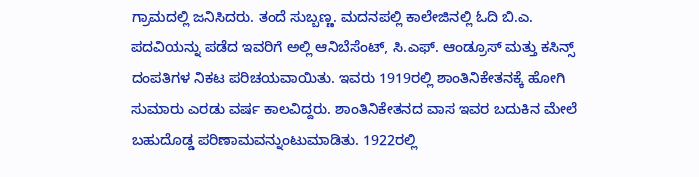ಗ್ರಾಮದಲ್ಲಿ ಜನಿಸಿದರು. ತಂದೆ ಸುಬ್ಬಣ್ಣ. ಮದನಪಲ್ಲಿ ಕಾಲೇಜಿನಲ್ಲಿ ಓದಿ ಬಿ.ಎ. ಪದವಿಯನ್ನು ಪಡೆದ ಇವರಿಗೆ ಅಲ್ಲಿ ಆನಿಬೆಸೆಂಟ್, ಸಿ.ಎಫ್. ಆಂಡ್ರೂಸ್ ಮತ್ತು ಕಸಿನ್ಸ್ ದಂಪತಿಗಳ ನಿಕಟ ಪರಿಚಯವಾಯಿತು. ಇವರು 1919ರಲ್ಲಿ ಶಾಂತಿನಿಕೇತನಕ್ಕೆ ಹೋಗಿ ಸುಮಾರು ಎರಡು ವರ್ಷ ಕಾಲವಿದ್ದರು. ಶಾಂತಿನಿಕೇತನದ ವಾಸ ಇವರ ಬದುಕಿನ ಮೇಲೆ ಬಹುದೊಡ್ಡ ಪರಿಣಾಮವನ್ನುಂಟುಮಾಡಿತು. 1922ರಲ್ಲಿ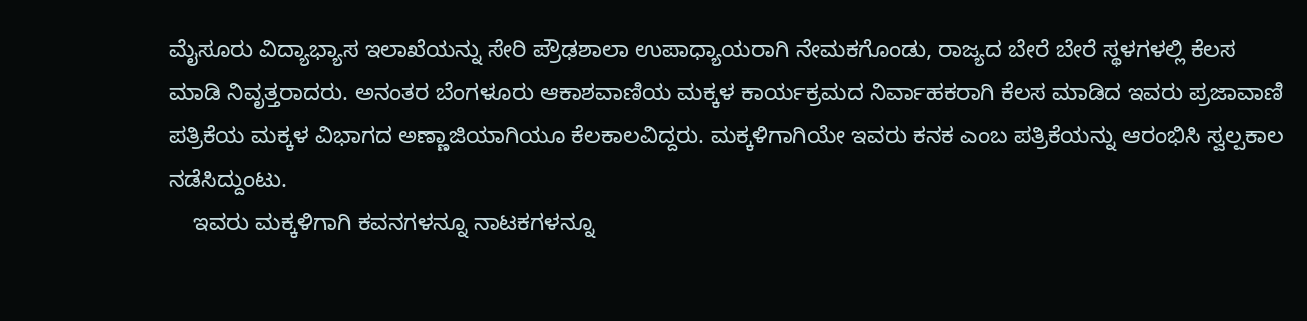ಮೈಸೂರು ವಿದ್ಯಾಭ್ಯಾಸ ಇಲಾಖೆಯನ್ನು ಸೇರಿ ಪ್ರೌಢಶಾಲಾ ಉಪಾಧ್ಯಾಯರಾಗಿ ನೇಮಕಗೊಂಡು, ರಾಜ್ಯದ ಬೇರೆ ಬೇರೆ ಸ್ಥಳಗಳಲ್ಲಿ ಕೆಲಸ ಮಾಡಿ ನಿವೃತ್ತರಾದರು. ಅನಂತರ ಬೆಂಗಳೂರು ಆಕಾಶವಾಣಿಯ ಮಕ್ಕಳ ಕಾರ್ಯಕ್ರಮದ ನಿರ್ವಾಹಕರಾಗಿ ಕೆಲಸ ಮಾಡಿದ ಇವರು ಪ್ರಜಾವಾಣಿ ಪತ್ರಿಕೆಯ ಮಕ್ಕಳ ವಿಭಾಗದ ಅಣ್ಣಾಜಿಯಾಗಿಯೂ ಕೆಲಕಾಲವಿದ್ದರು. ಮಕ್ಕಳಿಗಾಗಿಯೇ ಇವರು ಕನಕ ಎಂಬ ಪತ್ರಿಕೆಯನ್ನು ಆರಂಭಿಸಿ ಸ್ವಲ್ಪಕಾಲ ನಡೆಸಿದ್ದುಂಟು.
    ಇವರು ಮಕ್ಕಳಿಗಾಗಿ ಕವನಗಳನ್ನೂ ನಾಟಕಗಳನ್ನೂ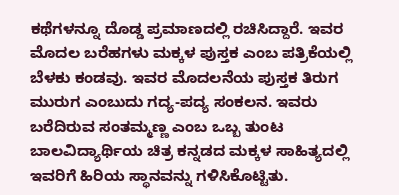ಕಥೆಗಳನ್ನೂ ದೊಡ್ಡ ಪ್ರಮಾಣದಲ್ಲಿ ರಚಿಸಿದ್ದಾರೆ. ಇವರ ಮೊದಲ ಬರೆಹಗಳು ಮಕ್ಕಳ ಪುಸ್ತಕ ಎಂಬ ಪತ್ರಿಕೆಯಲ್ಲಿ ಬೆಳಕು ಕಂಡವು. ಇವರ ಮೊದಲನೆಯ ಪುಸ್ತಕ ತಿರುಗ ಮುರುಗ ಎಂಬುದು ಗದ್ಯ-ಪದ್ಯ ಸಂಕಲನ. ಇವರು ಬರೆದಿರುವ ಸಂತಮ್ಮಣ್ಣ ಎಂಬ ಒಬ್ಬ ತುಂಟ ಬಾಲವಿದ್ಯಾರ್ಥಿಯ ಚಿತ್ರ ಕನ್ನಡದ ಮಕ್ಕಳ ಸಾಹಿತ್ಯದಲ್ಲಿ ಇವರಿಗೆ ಹಿರಿಯ ಸ್ಥಾನವನ್ನು ಗಳಿಸಿಕೊಟ್ಟಿತು.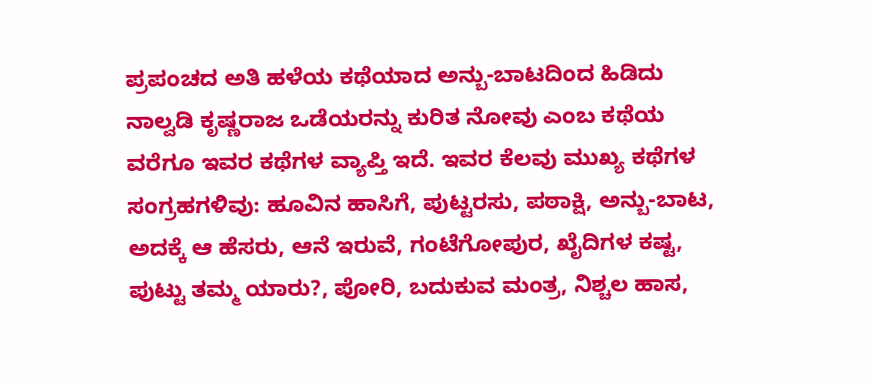ಪ್ರಪಂಚದ ಅತಿ ಹಳೆಯ ಕಥೆಯಾದ ಅನ್ಬು-ಬಾಟದಿಂದ ಹಿಡಿದು ನಾಲ್ವಡಿ ಕೃಷ್ಣರಾಜ ಒಡೆಯರನ್ನು ಕುರಿತ ನೋವು ಎಂಬ ಕಥೆಯ ವರೆಗೂ ಇವರ ಕಥೆಗಳ ವ್ಯಾಪ್ತಿ ಇದೆ. ಇವರ ಕೆಲವು ಮುಖ್ಯ ಕಥೆಗಳ ಸಂಗ್ರಹಗಳಿವು: ಹೂವಿನ ಹಾಸಿಗೆ, ಪುಟ್ಟರಸು, ಪಠಾಕ್ಷಿ, ಅನ್ಬು-ಬಾಟ, ಅದಕ್ಕೆ ಆ ಹೆಸರು, ಆನೆ ಇರುವೆ, ಗಂಟೆಗೋಪುರ, ಖೈದಿಗಳ ಕಷ್ಟ, ಪುಟ್ಟು ತಮ್ಮ ಯಾರು?, ಪೋರಿ, ಬದುಕುವ ಮಂತ್ರ, ನಿಶ್ಚಲ ಹಾಸ,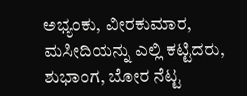ಅಭ್ಯಂಕು, ವೀರಕುಮಾರ, ಮಸೀದಿಯನ್ನು ಎಲ್ಲಿ ಕಟ್ಟಿದರು, ಶುಭಾಂಗ, ಬೋರ ನೆಟ್ಟ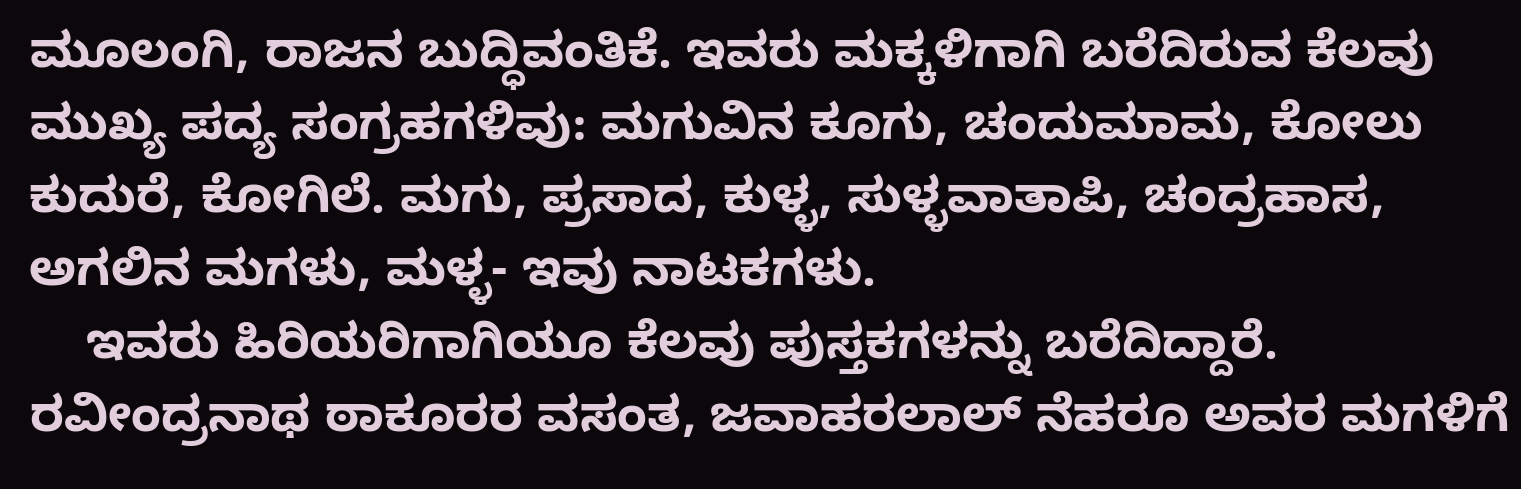ಮೂಲಂಗಿ, ರಾಜನ ಬುದ್ಧಿವಂತಿಕೆ. ಇವರು ಮಕ್ಕಳಿಗಾಗಿ ಬರೆದಿರುವ ಕೆಲವು ಮುಖ್ಯ ಪದ್ಯ ಸಂಗ್ರಹಗಳಿವು: ಮಗುವಿನ ಕೂಗು, ಚಂದುಮಾಮ, ಕೋಲು ಕುದುರೆ, ಕೋಗಿಲೆ. ಮಗು, ಪ್ರಸಾದ, ಕುಳ್ಳ, ಸುಳ್ಳವಾತಾಪಿ, ಚಂದ್ರಹಾಸ, ಅಗಲಿನ ಮಗಳು, ಮಳ್ಳ- ಇವು ನಾಟಕಗಳು.
    ಇವರು ಹಿರಿಯರಿಗಾಗಿಯೂ ಕೆಲವು ಪುಸ್ತಕಗಳನ್ನು ಬರೆದಿದ್ದಾರೆ. ರವೀಂದ್ರನಾಥ ಠಾಕೂರರ ವಸಂತ, ಜವಾಹರಲಾಲ್ ನೆಹರೂ ಅವರ ಮಗಳಿಗೆ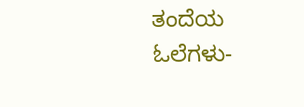ತಂದೆಯ ಓಲೆಗಳು-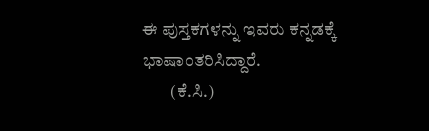ಈ ಪುಸ್ತಕಗಳನ್ನು ಇವರು ಕನ್ನಡಕ್ಕೆ ಭಾಷಾಂತರಿಸಿದ್ದಾರೆ.
        (ಕೆ.ಸಿ.)